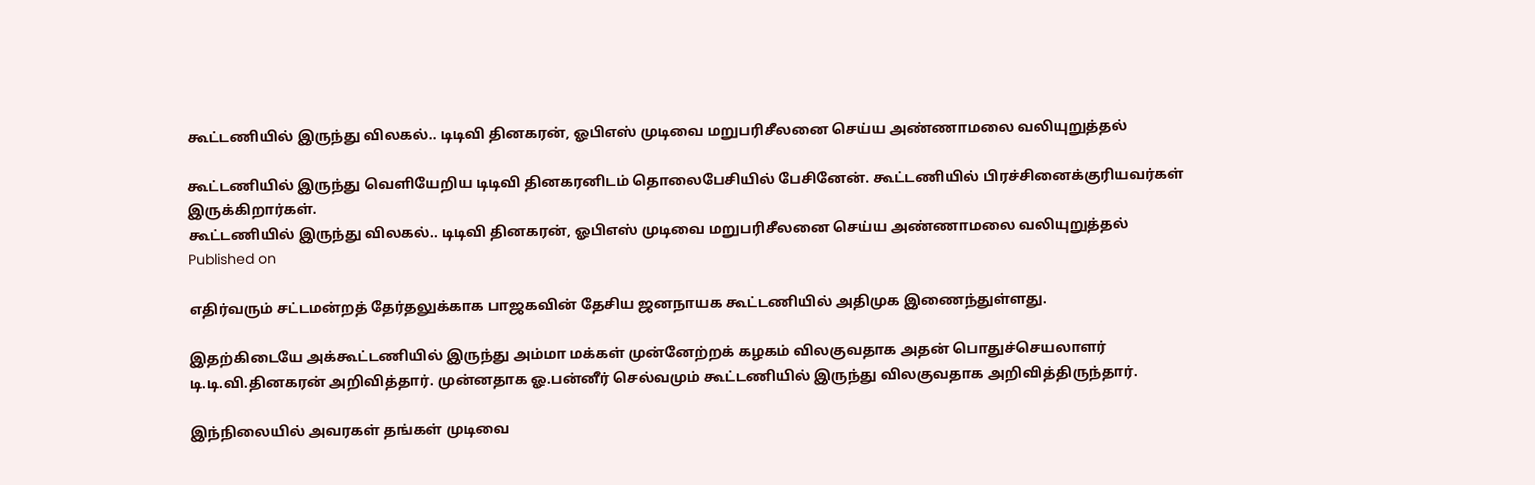கூட்டணியில் இருந்து விலகல்.. டிடிவி தினகரன், ஓபிஎஸ் முடிவை மறுபரிசீலனை செய்ய அண்ணாமலை வலியுறுத்தல்

கூட்டணியில் இருந்து வெளியேறிய டிடிவி தினகரனிடம் தொலைபேசியில் பேசினேன். கூட்டணியில் பிரச்சினைக்குரியவர்கள் இருக்கிறார்கள்.
கூட்டணியில் இருந்து விலகல்.. டிடிவி தினகரன், ஓபிஎஸ் முடிவை மறுபரிசீலனை செய்ய அண்ணாமலை வலியுறுத்தல்
Published on

எதிர்வரும் சட்டமன்றத் தேர்தலுக்காக பாஜகவின் தேசிய ஜனநாயக கூட்டணியில் அதிமுக இணைந்துள்ளது.

இதற்கிடையே அக்கூட்டணியில் இருந்து அம்மா மக்கள் முன்னேற்றக் கழகம் விலகுவதாக அதன் பொதுச்செயலாளர் டி.டி.வி.தினகரன் அறிவித்தார். முன்னதாக ஓ.பன்னீர் செல்வமும் கூட்டணியில் இருந்து விலகுவதாக அறிவித்திருந்தார்.

இந்நிலையில் அவரகள் தங்கள் முடிவை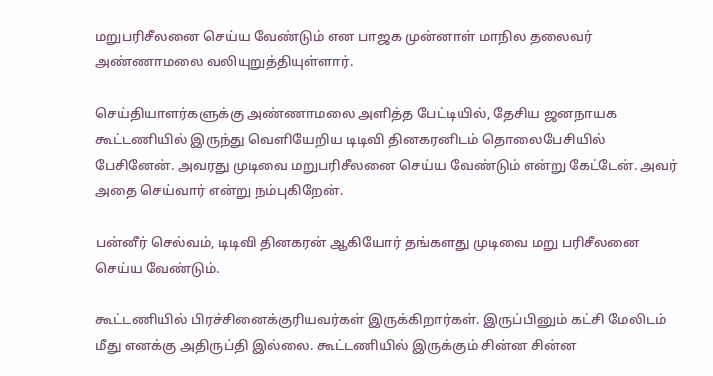மறுபரிசீலனை செய்ய வேண்டும் என பாஜக முன்னாள் மாநில தலைவர் அண்ணாமலை வலியுறுத்தியுள்ளார்.

செய்தியாளர்களுக்கு அண்ணாமலை அளித்த பேட்டியில், தேசிய ஜனநாயக கூட்டணியில் இருந்து வெளியேறிய டிடிவி தினகரனிடம் தொலைபேசியில் பேசினேன். அவரது முடிவை மறுபரிசீலனை செய்ய வேண்டும் என்று கேட்டேன். அவர் அதை செய்வார் என்று நம்புகிறேன்.

பன்னீர் செல்வம், டிடிவி தினகரன் ஆகியோர் தங்களது முடிவை மறு பரிசீலனை செய்ய வேண்டும்.

கூட்டணியில் பிரச்சினைக்குரியவர்கள் இருக்கிறார்கள். இருப்பினும் கட்சி மேலிடம் மீது எனக்கு அதிருப்தி இல்லை. கூட்டணியில் இருக்கும் சின்ன சின்ன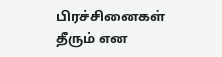பிரச்சினைகள் தீரும் என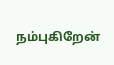நம்புகிறேன்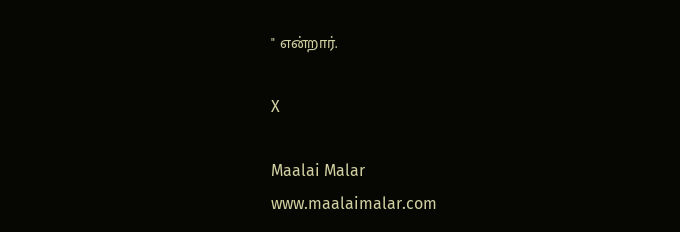" என்றார்.

X

Maalai Malar
www.maalaimalar.com